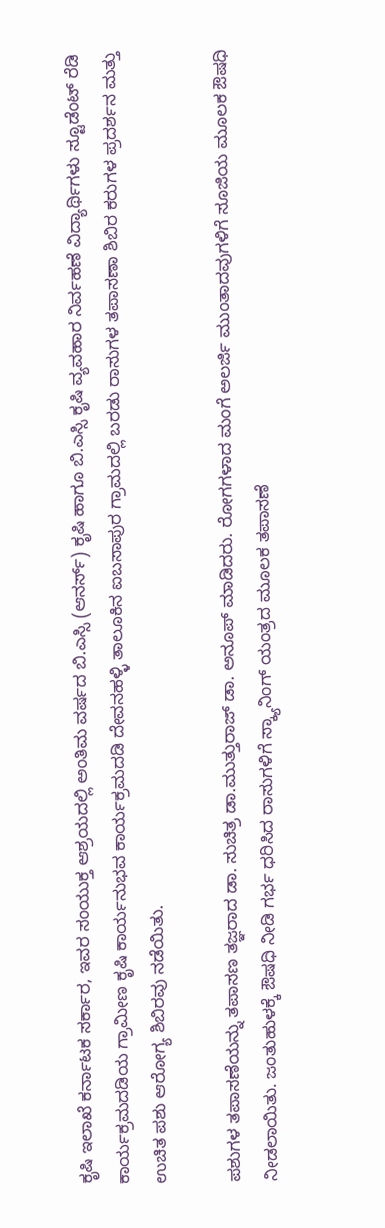ಕೃಷಿ ಇಲಾಖೆ ಕರ್ನಾಟಕ ಸರ್ಕಾರ, ಇವರ ಸಂಯುಕ್ತ ಆಶ್ರಯದಲ್ಲಿ ಅಂತಿಮ ವರ್ಷದ ಬಿ.ಎಸ್ಸಿ (ಆನರ್ಸ್) ಕೃಷಿ ಹಾಗೂ ಬಿ.ಎಸ್ಸಿ ಕೃಷಿ ವ್ಯವಹಾರ ನಿರ್ವಹಣೆ ವಿದ್ಯಾರ್ಥಿಗಳು ಸ್ಟೂಡೆಂಟ್ ರೆಡಿ ಕಾರ್ಯಕ್ರಮದಡಿಯ ಗ್ರಾಮೀಣ ಕೃಷಿ ಕಾರ್ಯನುಭವ ಕಾರ್ಯಕ್ರಮದಡಿ ದೇವನಹಳ್ಳಿ ತಾಲೂಕಿನ ಐಬಸಾಪುರ ಗ್ರಾಮದಲ್ಲಿ ಬರಡು ರಾಸುಗಳ ತಪಾಸಣಾ ಶಿಬಿರ ಕರುಗಳ ಪ್ರದರ್ಶನ ಮತ್ತು ಉಚಿತ ಪಶು ಆರೋಗ್ಯ ಶಿಬಿರವು ನಡೆಯಿತು.

ಪಶುಗಳ ತಪಾಸಣೆಯನ್ನು ತಪಾಸಣ ತಜ್ಞರಾದ ಡಾ. ಸುಚಿತ್ರ ಡಾ.ಮುತ್ತುರಾಜ್ ಡಾ. ಅನೂಪ್ ಮಾಡಿದರು. ರೋಗಗಳಾದ ಮಂಗೆ ಅಲರ್ಜಿ ಮುಂತಾದವುಗಳಿಗೆ ಸೂಜಿಯ ಮೂಲಕ ಔಷಧಿ ನೀಡಲಾಯಿತು. ಜಂತುಹುಳಕ್ಕೆ ಔಷಧಿ ನೀಡಿ ಗರ್ಭ ಧರಿಸಿದ ರಾಸುಗಳಿಗೆ ಸ್ಕ್ಯಾನಿಂಗ್ ಯಂತ್ರದ ಮೂಲಕ ತಪಾಸಣೆ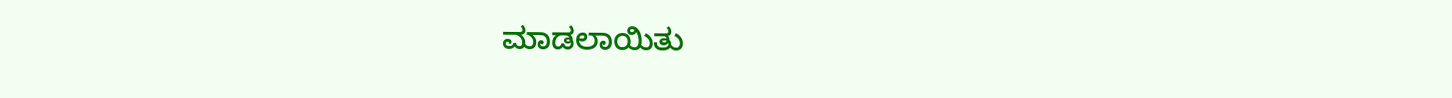ಮಾಡಲಾಯಿತು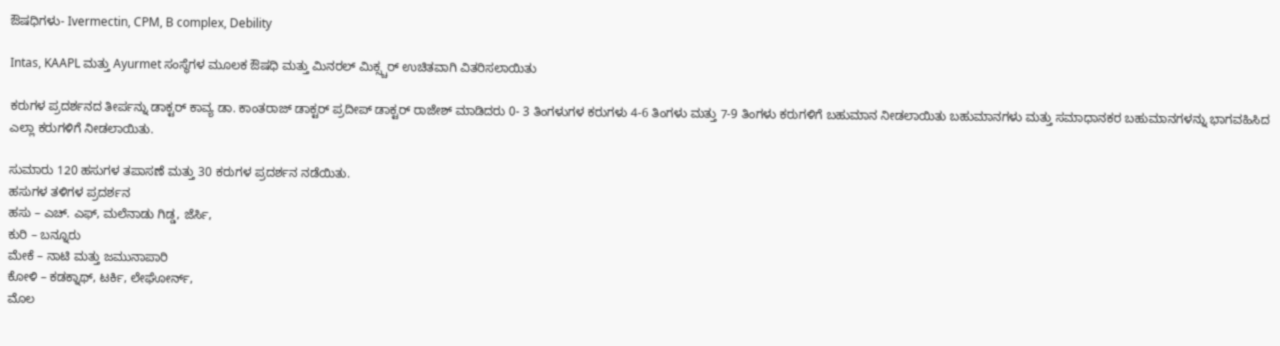ಔಷಧಿಗಳು- Ivermectin, CPM, B complex, Debility

Intas, KAAPL ಮತ್ತು Ayurmet ಸಂಸ್ಥೆಗಳ ಮೂಲಕ ಔಷಧಿ ಮತ್ತು ಮಿನರಲ್ ಮಿಕ್ಸ್ಚರ್ ಉಚಿತವಾಗಿ ವಿತರಿಸಲಾಯಿತು

ಕರುಗಳ ಪ್ರದರ್ಶನದ ತೀರ್ಪನ್ನು ಡಾಕ್ಟರ್ ಕಾವ್ಯ ಡಾ. ಕಾಂತರಾಜ್ ಡಾಕ್ಟರ್ ಪ್ರದೀಪ್ ಡಾಕ್ಟರ್ ರಾಜೇಶ್ ಮಾಡಿದರು 0- 3 ತಿಂಗಳುಗಳ ಕರುಗಳು 4-6 ತಿಂಗಳು ಮತ್ತು 7-9 ತಿಂಗಳು ಕರುಗಳಿಗೆ ಬಹುಮಾನ ನೀಡಲಾಯಿತು ಬಹುಮಾನಗಳು ಮತ್ತು ಸಮಾಧಾನಕರ ಬಹುಮಾನಗಳನ್ನು ಭಾಗವಹಿಸಿದ ಎಲ್ಲಾ ಕರುಗಳಿಗೆ ನೀಡಲಾಯಿತು.

ಸುಮಾರು 120 ಹಸುಗಳ ತಪಾಸಣೆ ಮತ್ತು 30 ಕರುಗಳ ಪ್ರದರ್ಶನ ನಡೆಯಿತು.
ಹಸುಗಳ ತಳಿಗಳ ಪ್ರದರ್ಶನ
ಹಸು – ಎಚ್. ಎಫ್, ಮಲೆನಾಡು ಗಿಡ್ಡ, ಜೆರ್ಸಿ,
ಕುರಿ – ಬನ್ನೂರು
ಮೇಕೆ – ನಾಟಿ ಮತ್ತು ಜಮುನಾಪಾರಿ
ಕೋಳಿ – ಕಡಕ್ನಾಥ್, ಟರ್ಕಿ, ಲೇಘೋರ್ನ್,
ಮೊಲ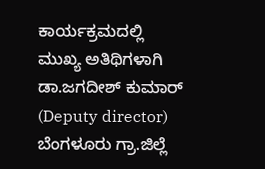ಕಾರ್ಯಕ್ರಮದಲ್ಲಿ ಮುಖ್ಯ ಅತಿಥಿಗಳಾಗಿ ಡಾ.ಜಗದೀಶ್ ಕುಮಾರ್ (Deputy director) ಬೆಂಗಳೂರು ಗ್ರಾ.ಜಿಲ್ಲೆ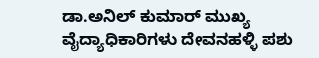ಡಾ.ಅನಿಲ್ ಕುಮಾರ್ ಮುಖ್ಯ ವೈದ್ಯಾಧಿಕಾರಿಗಳು ದೇವನಹಳ್ಳಿ ಪಶು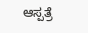ಆಸ್ಪತ್ರೆ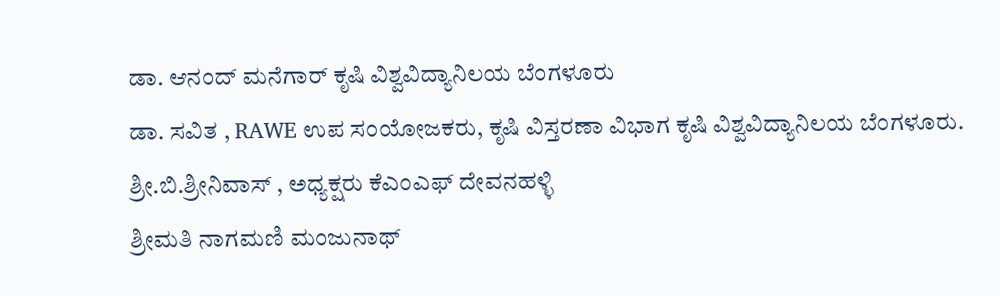ಡಾ. ಆನಂದ್ ಮನೆಗಾರ್ ಕೃಷಿ ವಿಶ್ವವಿದ್ಯಾನಿಲಯ ಬೆಂಗಳೂರು
ಡಾ. ಸವಿತ , RAWE ಉಪ ಸಂಯೋಜಕರು, ಕೃಷಿ ವಿಸ್ತರಣಾ ವಿಭಾಗ ಕೃಷಿ ವಿಶ್ವವಿದ್ಯಾನಿಲಯ ಬೆಂಗಳೂರು.
ಶ್ರೀ.ಬಿ.ಶ್ರೀನಿವಾಸ್ , ಅಧ್ಯಕ್ಷರು ಕೆಎಂಎಫ್ ದೇವನಹಳ್ಳಿ
ಶ್ರೀಮತಿ ನಾಗಮಣಿ ಮಂಜುನಾಥ್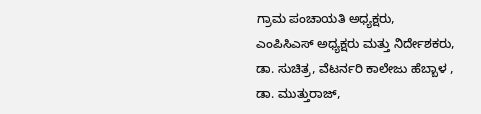ಗ್ರಾಮ ಪಂಚಾಯತಿ ಅಧ್ಯಕ್ಷರು,
ಎಂಪಿಸಿಎಸ್ ಅಧ್ಯಕ್ಷರು ಮತ್ತು ನಿರ್ದೇಶಕರು,
ಡಾ. ಸುಚಿತ್ರ, ವೆಟರ್ನರಿ ಕಾಲೇಜು ಹೆಬ್ಬಾಳ ,
ಡಾ. ಮುತ್ತುರಾಜ್,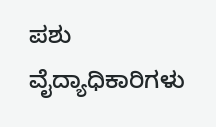ಪಶು ವೈದ್ಯಾಧಿಕಾರಿಗಳು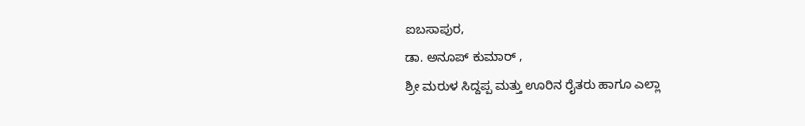ಐಬಸಾಪುರ,
ಡಾ. ಅನೂಪ್ ಕುಮಾರ್ ,
ಶ್ರೀ ಮರುಳ ಸಿದ್ದಪ್ಪ ಮತ್ತು ಊರಿನ ರೈತರು ಹಾಗೂ ಎಲ್ಲಾ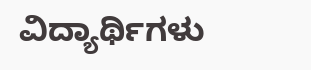ವಿದ್ಯಾರ್ಥಿಗಳು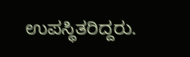ಉಪಸ್ಥಿತರಿದ್ದರು.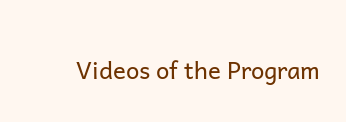Videos of the Program